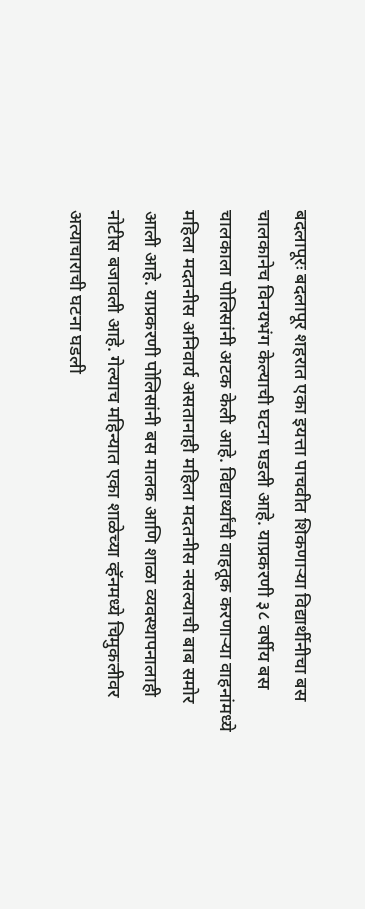बदलापूरः बदलापूर शहरात एका इयत्ता पाचवीत शिकणाऱ्या विद्यार्थीनीचा बस चालकानेच विनयभंग केल्याची घटना घडली आहे. याप्रकरणी ३८ वर्षीय बस चालकाला पोलिसांनी अटक केली आहे. विद्यार्थ्यांची वाहतूक करणाऱ्या वाहनांमध्ये महिला मदतनीस अनिवार्य असतानाही महिला मदतनीस नसल्याची बाब समोर आली आहे. याप्रकरणी पोलिसांनी बस मालक आणि शाळा व्यवस्थापनालाही नोटीस बजावली आहे. गेल्याच महिन्यात एका शाळेच्या व्हॅनमध्ये चिमुकलीवर अत्याचाराची घटना घडली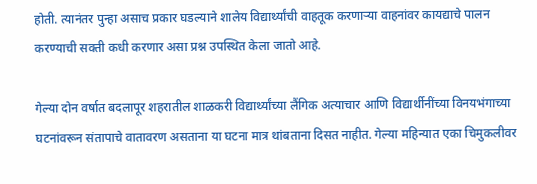होती. त्यानंतर पुन्हा असाच प्रकार घडल्याने शालेय विद्यार्थ्यांची वाहतूक करणाऱ्या वाहनांवर कायद्याचे पालन करण्याची सक्ती कधी करणार असा प्रश्न उपस्थित केला जातो आहे.

गेल्या दोन वर्षात बदलापूर शहरातील शाळकरी विद्यार्थ्यांच्या लैंगिक अत्याचार आणि विद्यार्थीनींच्या विनयभंगाच्या घटनांवरून संतापाचे वातावरण असताना या घटना मात्र थांबताना दिसत नाहीत. गेल्या महिन्यात एका चिमुकलीवर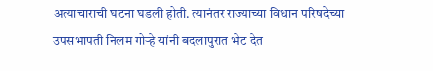अत्याचाराची घटना घडली होती. त्यानंतर राज्याच्या विधान परिषदेच्या उपसभापती निलम गोऱ्हे यांनी बदलापुरात भेट देत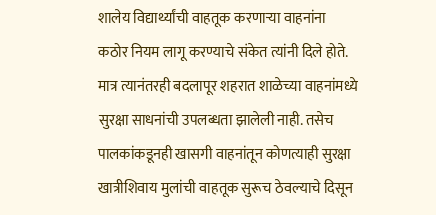शालेय विद्यार्थ्यांची वाहतूक करणाऱ्या वाहनांना कठोर नियम लागू करण्याचे संकेत त्यांनी दिले होते. मात्र त्यानंतरही बदलापूर शहरात शाळेच्या वाहनांमध्ये सुरक्षा साधनांची उपलब्धता झालेली नाही. तसेच पालकांकडूनही खासगी वाहनांतून कोणत्याही सुरक्षा खात्रीशिवाय मुलांची वाहतूक सुरूच ठेवल्याचे दिसून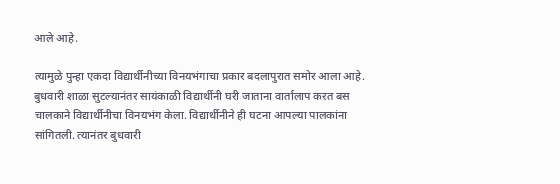आले आहे.

त्यामुळे पुन्हा एकदा विद्यार्थीनीच्या विनयभंगाचा प्रकार बदलापुरात समोर आला आहे. बुधवारी शाळा सुटल्यानंतर सायंकाळी विद्यार्थीनी घरी जाताना वार्तालाप करत बस चालकाने विद्यार्थीनीचा विनयभंग केला. विद्यार्थीनीने ही घटना आपल्या पालकांना सांगितली. त्यानंतर बुधवारी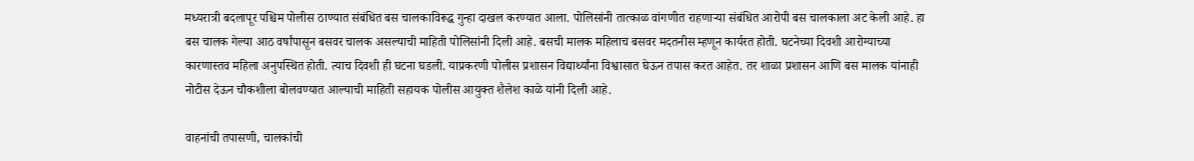मध्यरात्री बदलापूर पश्चिम पोलीस ठाण्यात संबंधित बस चालकाविरूद्ध गुन्हा दाखल करण्यात आला. पोलिसांनी तात्काळ वांगणीत राहणाऱ्या संबंधित आरोपी बस चालकाला अट केली आहे. हा बस चालक गेल्या आठ वर्षांपासून बसवर चालक असल्याची माहिती पोलिसांनी दिली आहे. बसची मालक महिलाच बसवर मदतनीस म्हणून कार्यरत होती. घटनेच्या दिवशी आरोग्याच्या कारणास्तव महिला अनुपस्थित होती. त्याच दिवशी ही घटना घडली. याप्रकरणी पोलीस प्रशासन विद्यार्थ्यांना विश्वासात घेऊन तपास करत आहेत. तर शाळा प्रशासन आणि बस मालक यांनाही नोटीस देऊन चौकशीला बोलवण्यात आल्याची माहिती सहायक पोलीस आयुक्त शैलेश काळे यांनी दिली आहे.

वाहनांची तपासणी, चालकांची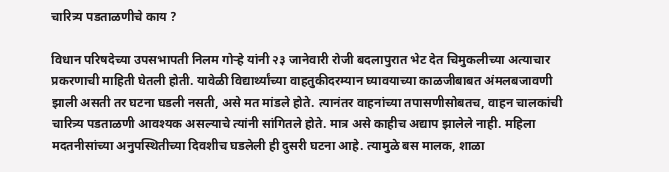चारित्र्य पडताळणीचे काय ?

विधान परिषदेच्या उपसभापती निलम गोऱ्हे यांनी २३ जानेवारी रोजी बदलापुरात भेट देत चिमुकलीच्या अत्याचार प्रकरणाची माहिती घेतली होती. यावेळी विद्यार्थ्यांच्या वाहतुकीदरम्यान घ्यावयाच्या काळजीबाबत अंमलबजावणी झाली असती तर घटना घडली नसती, असे मत मांडले होते. त्यानंतर वाहनांच्या तपासणीसोबतच, वाहन चालकांची चारित्र्य पडताळणी आवश्यक असल्याचे त्यांनी सांगितले होते. मात्र असे काहीच अद्याप झालेले नाही. महिला मदतनीसांच्या अनुपस्थितीच्या दिवशीच घडलेली ही दुसरी घटना आहे. त्यामुळे बस मालक, शाळा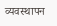व्यवस्थापन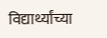विद्यार्थ्यांच्या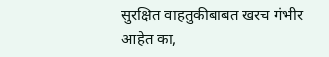सुरक्षित वाहतुकीबाबत खरच गंभीर आहेत का,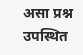असा प्रश्न उपस्थित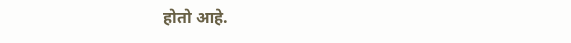होतो आहे.